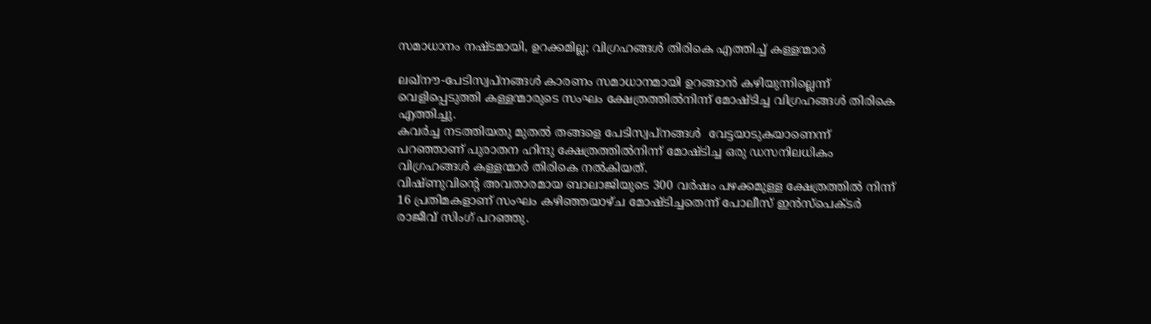സമാധാനം നഷ്ടമായി, ഉറക്കമില്ല; വിഗ്രഹങ്ങള്‍ തിരികെ എത്തിച്ച് കള്ളന്മാര്‍

ലഖ്‌നൗ-പേടിസ്വപ്‌നങ്ങള്‍ കാരണം സമാധാനമായി ഉറങ്ങാന്‍ കഴിയുന്നില്ലെന്ന് വെളിപ്പെടുത്തി കള്ളന്മാരുടെ സംഘം ക്ഷേത്രത്തില്‍നിന്ന് മോഷ്ടിച്ച വിഗ്രഹങ്ങള്‍ തിരികെ എത്തിച്ചു.
കവര്‍ച്ച നടത്തിയതു മുതല്‍ തങ്ങളെ പേടിസ്വപ്‌നങ്ങള്‍  വേട്ടയാടുകയാണെന്ന് പറഞ്ഞാണ് പുരാതന ഹിന്ദു ക്ഷേത്രത്തില്‍നിന്ന് മോഷ്ടിച്ച ഒരു ഡസനിലധികം വിഗ്രഹങ്ങള്‍ കള്ളന്മാര്‍ തിരികെ നല്‍കിയത്.
വിഷ്ണുവിന്റെ അവതാരമായ ബാലാജിയുടെ 300 വര്‍ഷം പഴക്കമുള്ള ക്ഷേത്രത്തില്‍ നിന്ന് 16 പ്രതിമകളാണ് സംഘം കഴിഞ്ഞയാഴ്ച മോഷ്ടിച്ചതെന്ന് പോലീസ് ഇന്‍സ്‌പെക്ടര്‍ രാജീവ് സിംഗ് പറഞ്ഞു.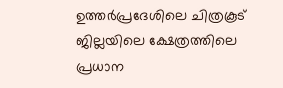ഉത്തര്‍പ്രദേശിലെ ചിത്രകൂട് ജില്ലയിലെ ക്ഷേത്രത്തിലെ പ്രധാന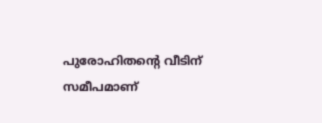പുരോഹിതന്റെ വീടിന് സമീപമാണ്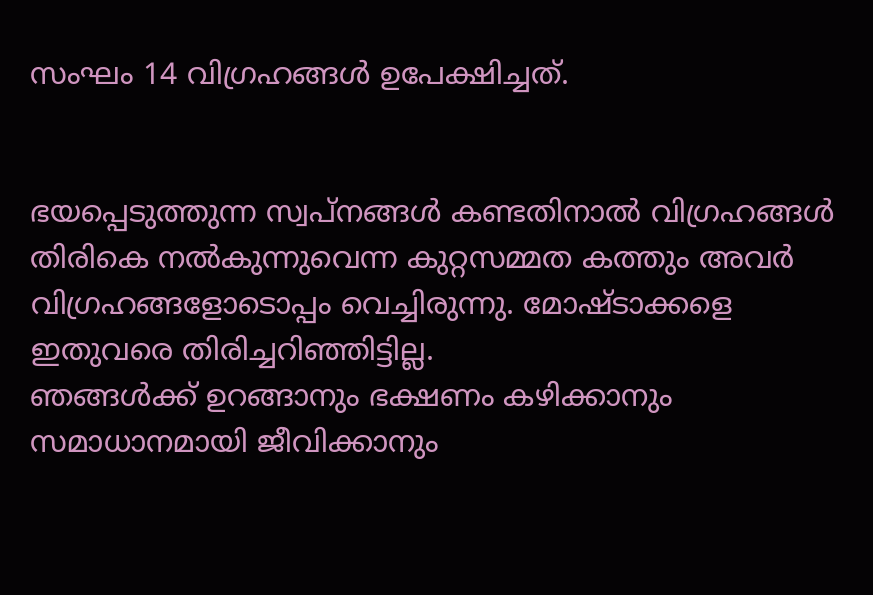സംഘം 14 വിഗ്രഹങ്ങള്‍ ഉപേക്ഷിച്ചത്.


ഭയപ്പെടുത്തുന്ന സ്വപ്‌നങ്ങള്‍ കണ്ടതിനാല്‍ വിഗ്രഹങ്ങള്‍ തിരികെ നല്‍കുന്നുവെന്ന കുറ്റസമ്മത കത്തും അവര്‍ വിഗ്രഹങ്ങളോടൊപ്പം വെച്ചിരുന്നു. മോഷ്ടാക്കളെ ഇതുവരെ തിരിച്ചറിഞ്ഞിട്ടില്ല.
ഞങ്ങള്‍ക്ക് ഉറങ്ങാനും ഭക്ഷണം കഴിക്കാനും സമാധാനമായി ജീവിക്കാനും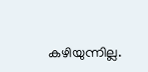കഴിയുന്നില്ല.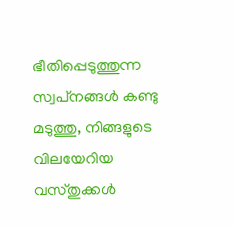ഭീതിപ്പെടുത്തുന്ന സ്വപ്‌നങ്ങള്‍ കണ്ടു മടുത്തു, നിങ്ങളുടെ വിലയേറിയ വസ്തുക്കള്‍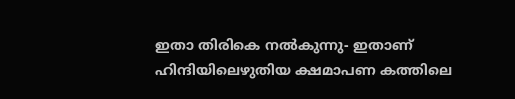ഇതാ തിരികെ നല്‍കുന്നു- ഇതാണ് ഹിന്ദിയിലെഴുതിയ ക്ഷമാപണ കത്തിലെ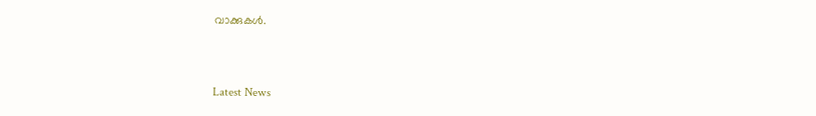വാക്കുകള്‍.



Latest News